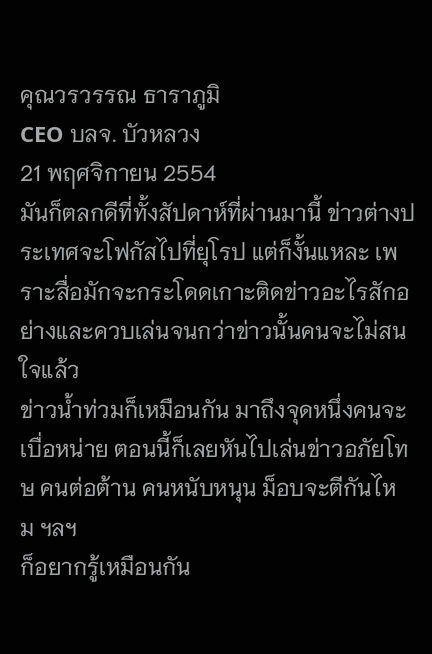คุณวรวรรณ ธาราภูมิ
CEO บลจ. บัวหลวง
21 พฤศจิกายน 2554
มันก็ตลกดีที่ทั้งสัปดาห์ที่ผ่านมานี้ ข่าวต่างประเทศจะโฟกัสไปที่ยุโรป แต่ก็งั้นแหละ เพราะสื่อมักจะกระโดดเกาะติดข่าวอะไรสักอย่างและควบเล่นจนกว่าข่าวนั้นคนจะไม่สนใจแล้ว
ข่าวน้ำท่วมก็เหมือนกัน มาถึงจุดหนึ่งคนจะเบื่อหน่าย ตอนนี้ก็เลยหันไปเล่นข่าวอภัยโทษ คนต่อต้าน คนหนับหนุน ม็อบจะตีกันไหม ฯลฯ
ก็อยากรู้เหมือนกัน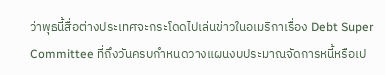ว่าพุธนี้สื่อต่างประเทศจะกระโดดไปเล่นข่าวในอเมริกาเรื่อง Debt Super Committee ที่ถึงวันครบกำหนดวางแผนงบประมาณจัดการหนี้หรือเป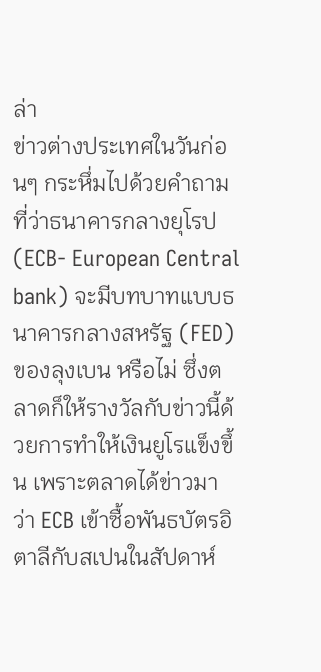ล่า
ข่าวต่างประเทศในวันก่อนๆ กระหึ่มไปด้วยคำถามที่ว่าธนาคารกลางยุโรป (ECB- European Central bank) จะมีบทบาทแบบธนาคารกลางสหรัฐ (FED) ของลุงเบน หรือไม่ ซึ่งตลาดก็ให้รางวัลกับข่าวนี้ด้วยการทำให้เงินยูโรแข็งขึ้น เพราะตลาดได้ข่าวมาว่า ECB เข้าซื้อพันธบัตรอิตาลีกับสเปนในสัปดาห์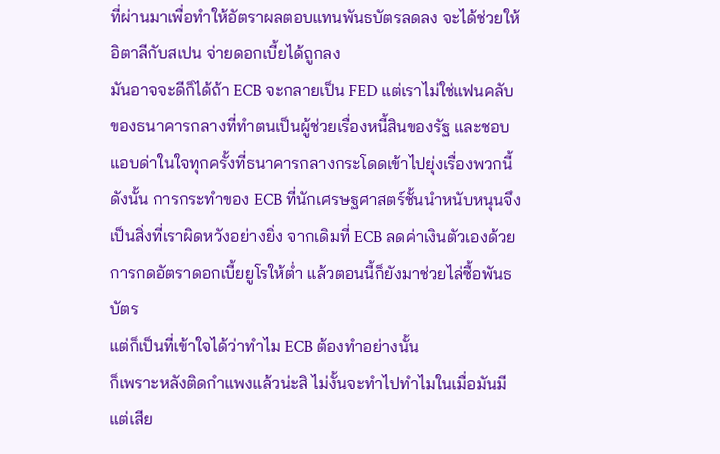ที่ผ่านมาเพื่อทำให้อัตราผลตอบแทนพันธบัตรลดลง จะได้ช่วยให้อิตาลีกับสเปน จ่ายดอกเบี้ยได้ถูกลง
มันอาจจะดีก็ได้ถ้า ECB จะกลายเป็น FED แต่เราไม่ใช่แฟนคลับของธนาคารกลางที่ทำตนเป็นผู้ช่วยเรื่องหนี้สินของรัฐ และชอบแอบด่าในใจทุกครั้งที่ธนาคารกลางกระโดดเข้าไปยุ่งเรื่องพวกนี้ ดังนั้น การกระทำของ ECB ที่นักเศรษฐศาสตร์ชั้นนำหนับหนุนจึงเป็นสิ่งที่เราผิดหวังอย่างยิ่ง จากเดิมที่ ECB ลดค่าเงินตัวเองด้วยการกดอัตราดอกเบี้ยยูโรให้ต่ำ แล้วตอนนี้ก็ยังมาช่วยไล่ซื้อพันธบัตร
แต่ก็เป็นที่เข้าใจได้ว่าทำไม ECB ต้องทำอย่างนั้น
ก็เพราะหลังติดกำแพงแล้วน่ะสิ ไม่งั้นจะทำไปทำไมในเมื่อมันมีแต่เสีย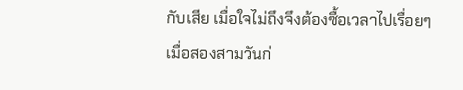กับเสีย เมื่อใจไม่ถึงจึงต้องซื้อเวลาไปเรื่อยๆ
เมื่อสองสามวันก่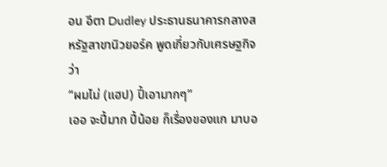อน อีตา Dudley ประธานธนาคารกลางสหรัฐสาขานิวยอร์ค พูดเกี่ยวกับเศรษฐกิจว่า
“ผมไม่ (แฮป) ปี้เอามากๆ”
เออ จะปี้มาก ปี้น้อย ก็เรื่องของแก มาบอ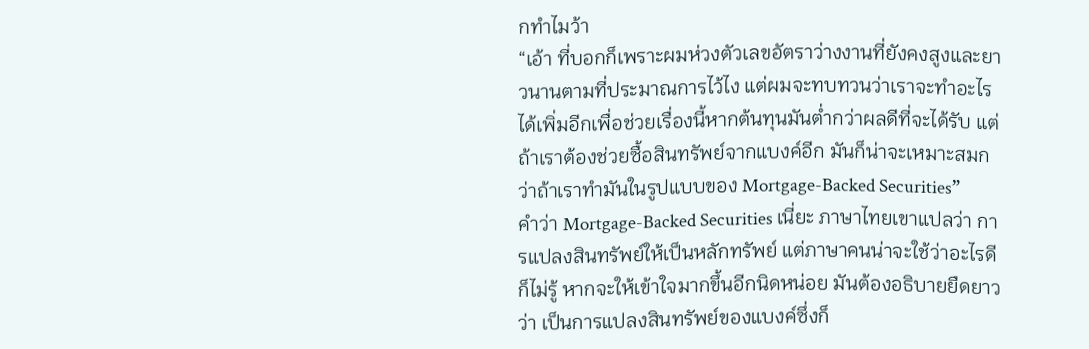กทำไมว้า
“เอ้า ที่บอกก็เพราะผมห่วงตัวเลขอัตราว่างงานที่ยังคงสูงและยาวนานตามที่ประมาณการไว้ไง แต่ผมจะทบทวนว่าเราจะทำอะไรได้เพิ่มอีกเพื่อช่วยเรื่องนี้หากต้นทุนมันต่ำกว่าผลดีที่จะได้รับ แต่ถ้าเราต้องช่วยซื้อสินทรัพย์จากแบงค์อีก มันก็น่าจะเหมาะสมกว่าถ้าเราทำมันในรูปแบบของ Mortgage-Backed Securities”
คำว่า Mortgage-Backed Securities เนี่ยะ ภาษาไทยเขาแปลว่า การแปลงสินทรัพย์ให้เป็นหลักทรัพย์ แต่ภาษาคนน่าจะใช้ว่าอะไรดีก็ไม่รู้ หากจะให้เข้าใจมากขึ้นอีกนิดหน่อย มันต้องอธิบายยืดยาวว่า เป็นการแปลงสินทรัพย์ของแบงค์ซึ่งก็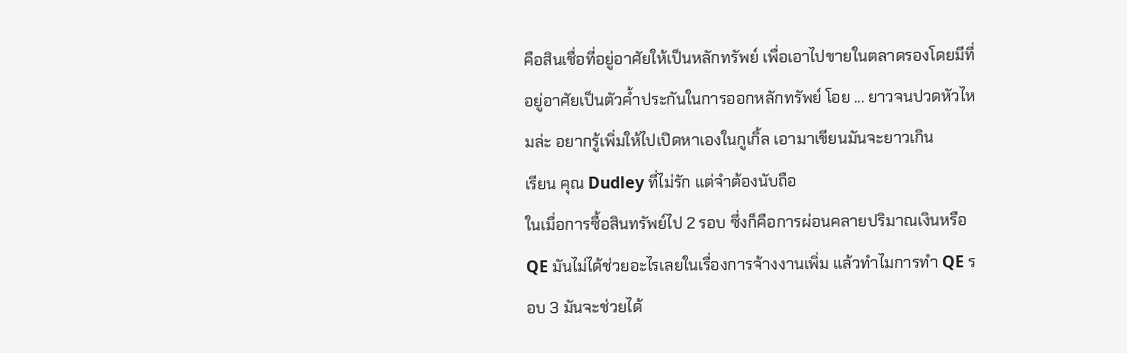คือสินเชื่อที่อยู่อาศัยให้เป็นหลักทรัพย์ เพื่อเอาไปขายในตลาดรองโดยมีที่อยู่อาศัยเป็นตัวค้ำประกันในการออกหลักทรัพย์ โอย ... ยาวจนปวดหัวไหมล่ะ อยากรู้เพิ่มให้ไปเปิดหาเองในกูเกิ้ล เอามาเขียนมันจะยาวเกิน
เรียน คุณ Dudley ที่ไม่รัก แต่จำต้องนับถือ
ในเมื่อการซื้อสินทรัพย์ไป 2 รอบ ซึ่งก็คือการผ่อนคลายปริมาณเงินหรือ QE มันไม่ได้ช่วยอะไรเลยในเรื่องการจ้างงานเพิ่ม แล้วทำไมการทำ QE รอบ 3 มันจะช่วยได้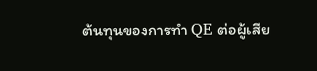ต้นทุนของการทำ QE ต่อผู้เสีย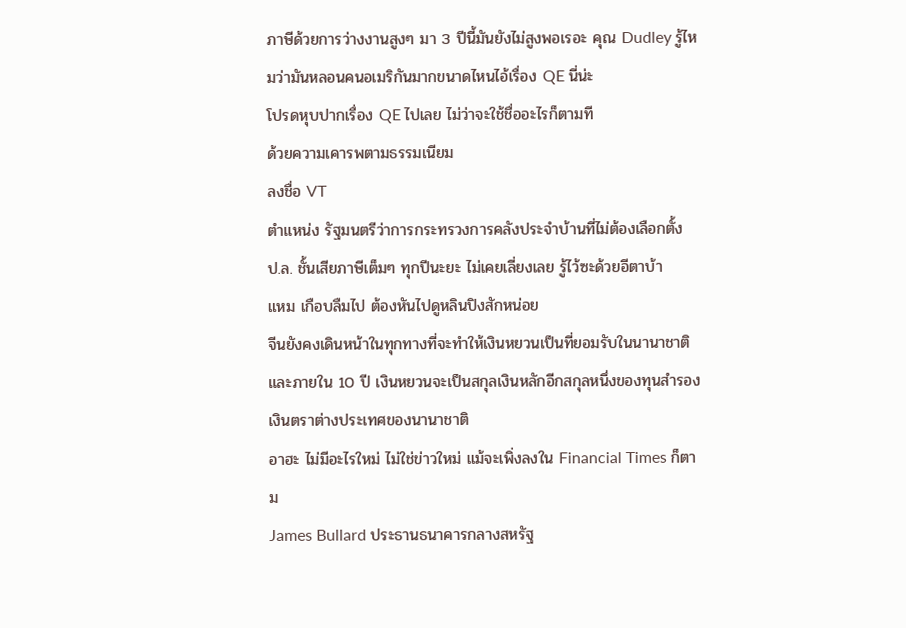ภาษีด้วยการว่างงานสูงๆ มา 3 ปีนี้มันยังไม่สูงพอเรอะ คุณ Dudley รู้ไหมว่ามันหลอนคนอเมริกันมากขนาดไหนไอ้เรื่อง QE นี่น่ะ
โปรดหุบปากเรื่อง QE ไปเลย ไม่ว่าจะใช้ชื่ออะไรก็ตามที
ด้วยความเคารพตามธรรมเนียม
ลงชื่อ VT
ตำแหน่ง รัฐมนตรีว่าการกระทรวงการคลังประจำบ้านที่ไม่ต้องเลือกตั้ง
ป.ล. ชั้นเสียภาษีเต็มๆ ทุกปีนะยะ ไม่เคยเลี่ยงเลย รู้ไว้ซะด้วยอีตาบ้า
แหม เกือบลืมไป ต้องหันไปดูหลินปิงสักหน่อย
จีนยังคงเดินหน้าในทุกทางที่จะทำให้เงินหยวนเป็นที่ยอมรับในนานาชาติ และภายใน 10 ปี เงินหยวนจะเป็นสกุลเงินหลักอีกสกุลหนึ่งของทุนสำรองเงินตราต่างประเทศของนานาชาติ
อาฮะ ไม่มีอะไรใหม่ ไม่ใช่ข่าวใหม่ แม้จะเพิ่งลงใน Financial Times ก็ตาม
James Bullard ประธานธนาคารกลางสหรัฐ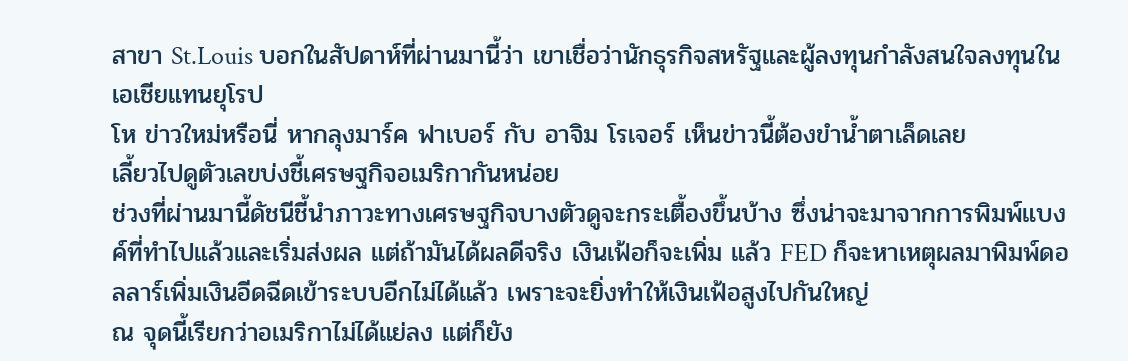สาขา St.Louis บอกในสัปดาห์ที่ผ่านมานี้ว่า เขาเชื่อว่านักธุรกิจสหรัฐและผู้ลงทุนกำลังสนใจลงทุนในเอเชียแทนยุโรป
โห ข่าวใหม่หรือนี่ หากลุงมาร์ค ฟาเบอร์ กับ อาจิม โรเจอร์ เห็นข่าวนี้ต้องขำน้ำตาเล็ดเลย
เลี้ยวไปดูตัวเลขบ่งชี้เศรษฐกิจอเมริกากันหน่อย
ช่วงที่ผ่านมานี้ดัชนีชี้นำภาวะทางเศรษฐกิจบางตัวดูจะกระเตื้องขึ้นบ้าง ซึ่งน่าจะมาจากการพิมพ์แบงค์ที่ทำไปแล้วและเริ่มส่งผล แต่ถ้ามันได้ผลดีจริง เงินเฟ้อก็จะเพิ่ม แล้ว FED ก็จะหาเหตุผลมาพิมพ์ดอลลาร์เพิ่มเงินอีดฉีดเข้าระบบอีกไม่ได้แล้ว เพราะจะยิ่งทำให้เงินเฟ้อสูงไปกันใหญ่
ณ จุดนี้เรียกว่าอเมริกาไม่ได้แย่ลง แต่ก็ยัง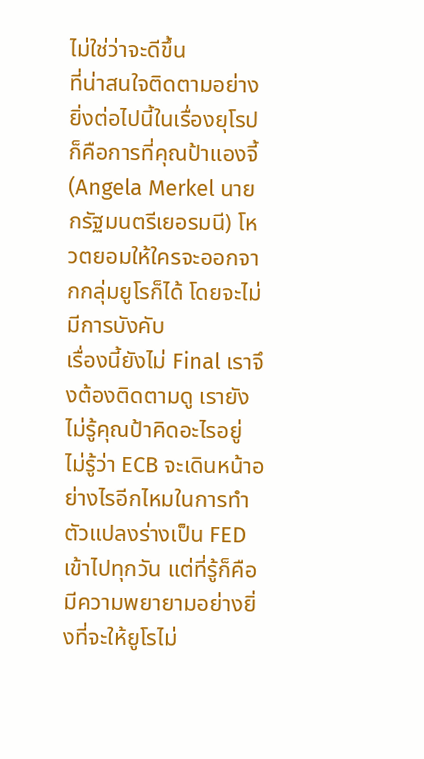ไม่ใช่ว่าจะดีขึ้น
ที่น่าสนใจติดตามอย่างยิ่งต่อไปนี้ในเรื่องยุโรปก็คือการที่คุณป้าแองจี้ (Angela Merkel นายกรัฐมนตรีเยอรมนี) โหวตยอมให้ใครจะออกจากกลุ่มยูโรก็ได้ โดยจะไม่มีการบังคับ
เรื่องนี้ยังไม่ Final เราจึงต้องติดตามดู เรายังไม่รู้คุณป้าคิดอะไรอยู่ ไม่รู้ว่า ECB จะเดินหน้าอย่างไรอีกไหมในการทำตัวแปลงร่างเป็น FED เข้าไปทุกวัน แต่ที่รู้ก็คือมีความพยายามอย่างยิ่งที่จะให้ยูโรไม่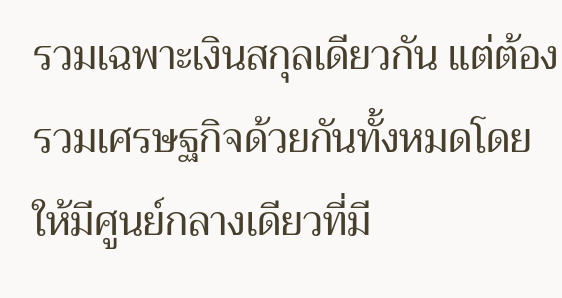รวมเฉพาะเงินสกุลเดียวกัน แต่ต้องรวมเศรษฐกิจด้วยกันทั้งหมดโดยให้มีศูนย์กลางเดียวที่มี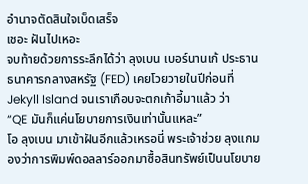อำนาจตัดสินใจเบ็ดเสร็จ
เชอะ ฝันไปเหอะ
จบท้ายด้วยการระลึกได้ว่า ลุงเบน เบอร์นานเก้ ประธานธนาคารกลางสหรัฐ (FED) เคยโวยวายในปีก่อนที่ Jekyll Island จนเราเกือบจะตกเก้าอี้มาแล้ว ว่า
“QE มันก็แค่นโยบายการเงินเท่านั้นแหละ”
โอ ลุงเบน มาเข้าฝันอีกแล้วเหรอนี่ พระเจ้าช่วย ลุงแกมองว่าการพิมพ์ดอลลาร์ออกมาซื้อสินทรัพย์เป็นนโยบาย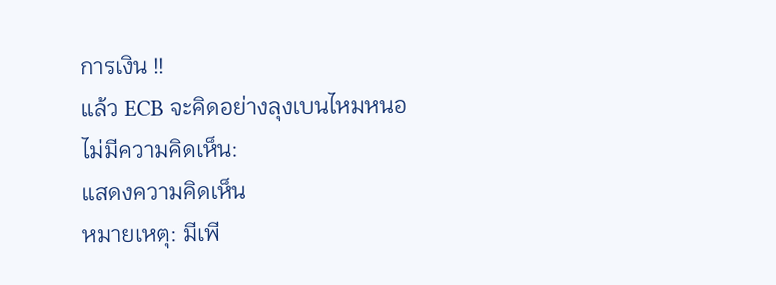การเงิน !!
แล้ว ECB จะคิดอย่างลุงเบนไหมหนอ
ไม่มีความคิดเห็น:
แสดงความคิดเห็น
หมายเหตุ: มีเพี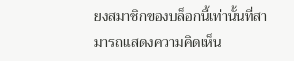ยงสมาชิกของบล็อกนี้เท่านั้นที่สามารถแสดงความคิดเห็น